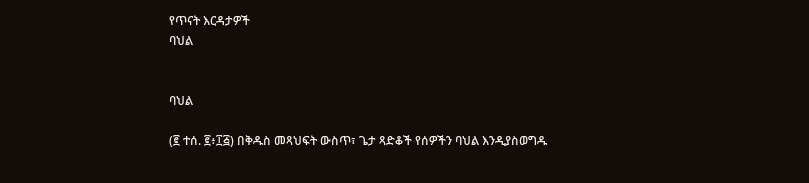የጥናት እርዳታዎች
ባህል


ባህል

(፪ ተሰ. ፪፥፲፭) በቅዱስ መጻህፍት ውስጥ፣ ጌታ ጻድቆች የሰዎችን ባህል እንዲያስወግዱ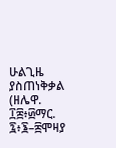ሁልጊዜ ያስጠነቅቃል (ዘሌዋ. ፲፰፥፴ማር. ፯፥፮–፰ሞዛያ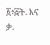፩፥፭ት. እና ቃ.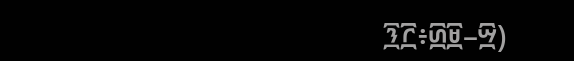፺፫፥፴፱–፵)